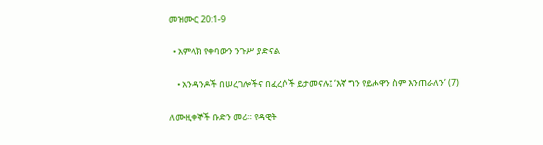መዝሙር 20:1-9

  • አምላክ የቀባውን ንጉሥ ያድናል

    • አንዳንዶች በሠረገሎችና በፈረሶች ይታመናሉ፤ ‘እኛ ግን የይሖዋን ስም እንጠራለን’ (7)

ለሙዚቀኞች ቡድን መሪ። የዳዊት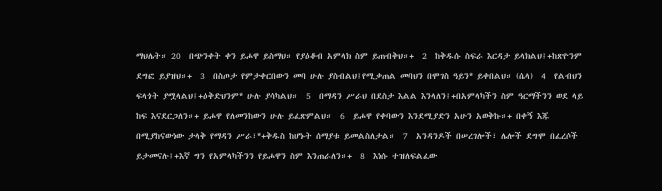ማህሌት። 20  በጭንቀት ቀን ይሖዋ ይስማህ። የያዕቆብ አምላክ ስም ይጠብቅህ።+  2  ከቅዱሱ ስፍራ እርዳታ ይላክልህ፤+ከጽዮንም ደግፎ ይያዝህ።+  3  በስጦታ የምታቀርበውን መባ ሁሉ ያስብልህ፤የሚቃጠል መባህን በሞገስ ዓይን* ይቀበልህ። (ሴላ)  4  የልብህን ፍላጎት ያሟላልህ፤+ዕቅድህንም* ሁሉ ያሳካልህ።  5  በማዳን ሥራህ በደስታ እልል እንላለን፤+በአምላካችን ስም ዓርማችንን ወደ ላይ ከፍ እናደርጋለን።+ ይሖዋ የለመንከውን ሁሉ ይፈጽምልህ።  6  ይሖዋ የቀባውን እንደሚያድን አሁን አወቅኩ።+ በቀኝ እጁ በሚያከናውነው ታላቅ የማዳን ሥራ፣*+ቅዱስ ከሆኑት ሰማያቱ ይመልስለታል።  7  አንዳንዶች በሠረገሎች፣ ሌሎች ደግሞ በፈረሶች ይታመናሉ፤+እኛ ግን የአምላካችንን የይሖዋን ስም እንጠራለን።+  8  እነሱ ተዝለፍልፈው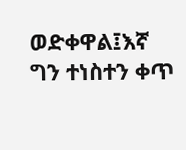ወድቀዋል፤እኛ ግን ተነስተን ቀጥ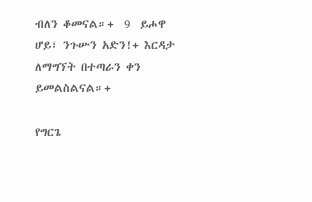ብለን ቆመናል።+  9  ይሖዋ ሆይ፣ ንጉሡን አድን!+ እርዳታ ለማግኘት በተጣራን ቀን ይመልስልናል።+

የግርጌ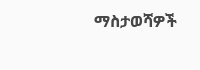ማስታወሻዎች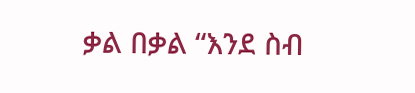ቃል በቃል “እንደ ስብ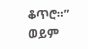ቆጥሮ።”
ወይም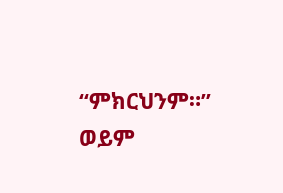“ምክርህንም።”
ወይም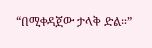“በሚቀዳጀው ታላቅ ድል።”